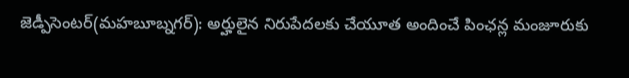జెడ్పీసెంటర్(మహబూబ్నగర్): అర్హులైన నిరుపేదలకు చేయూత అందించే పింఛన్ల మంజూరుకు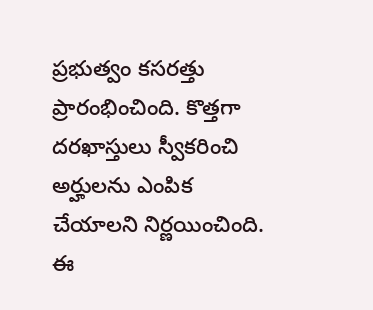ప్రభుత్వం కసరత్తు ప్రారంభించింది. కొత్తగా దరఖాస్తులు స్వీకరించి అర్హులను ఎంపిక చేయాలని నిర్ణయించింది. ఈ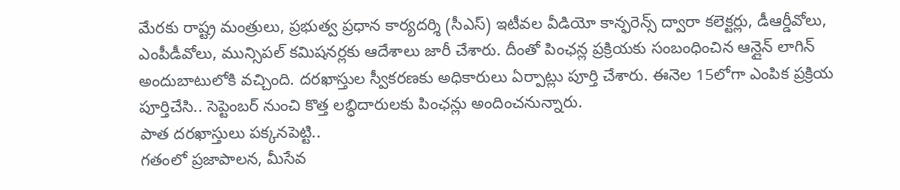మేరకు రాష్ట్ర మంత్రులు, ప్రభుత్వ ప్రధాన కార్యదర్శి (సీఎస్) ఇటీవల వీడియో కాన్ఫరెన్స్ ద్వారా కలెక్టర్లు, డీఆర్డీవోలు, ఎంపీడీవోలు, మున్సిపల్ కమిషనర్లకు ఆదేశాలు జారీ చేశారు. దీంతో పింఛన్ల ప్రక్రియకు సంబంధించిన ఆన్లైన్ లాగిన్ అందుబాటులోకి వచ్చింది. దరఖాస్తుల స్వీకరణకు అధికారులు ఏర్పాట్లు పూర్తి చేశారు. ఈనెల 15లోగా ఎంపిక ప్రక్రియ పూర్తిచేసి.. సెప్టెంబర్ నుంచి కొత్త లబ్ధిదారులకు పింఛన్లు అందించనున్నారు.
పాత దరఖాస్తులు పక్కనపెట్టి..
గతంలో ప్రజాపాలన, మీసేవ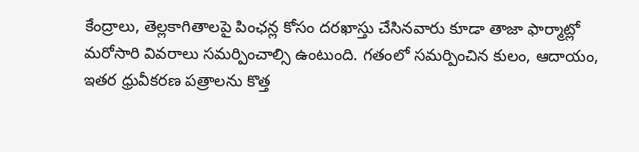కేంద్రాలు, తెల్లకాగితాలపై పింఛన్ల కోసం దరఖాస్తు చేసినవారు కూడా తాజా ఫార్మాట్లో మరోసారి వివరాలు సమర్పించాల్సి ఉంటుంది. గతంలో సమర్పించిన కులం, ఆదాయం, ఇతర ధ్రువీకరణ పత్రాలను కొత్త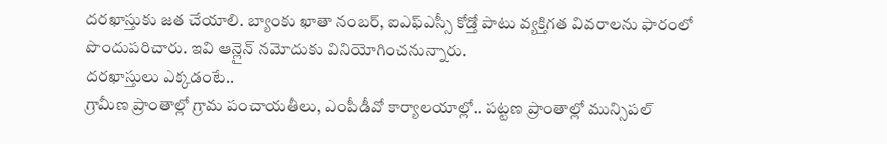దరఖాస్తుకు జత చేయాలి. బ్యాంకు ఖాతా నంబర్, ఐఎఫ్ఎస్సీ కోడ్తో పాటు వ్యక్తిగత వివరాలను ఫారంలో పొందుపరిచారు. ఇవి ఆన్లైన్ నమోదుకు వినియోగించనున్నారు.
దరఖాస్తులు ఎక్కడంటే..
గ్రామీణ ప్రాంతాల్లో గ్రామ పంచాయతీలు, ఎంపీడీవో కార్యాలయాల్లో.. పట్టణ ప్రాంతాల్లో మున్సిపల్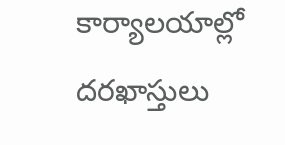కార్యాలయాల్లో దరఖాస్తులు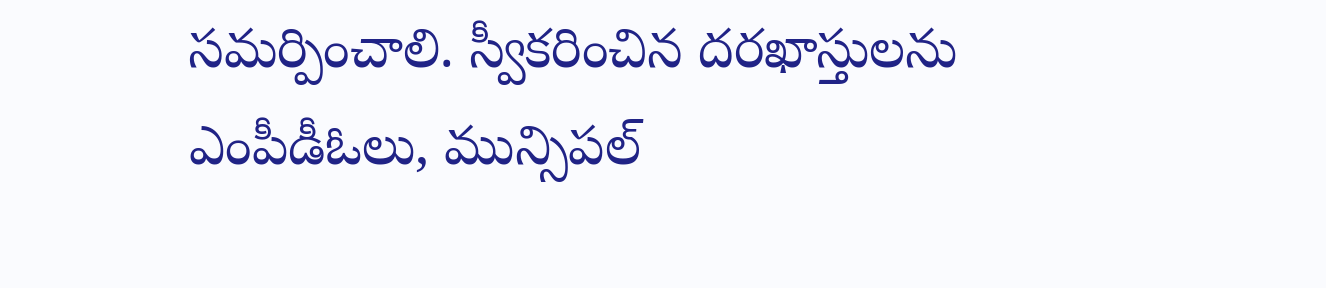సమర్పించాలి. స్వీకరించిన దరఖాస్తులను ఎంపీడీఓలు, మున్సిపల్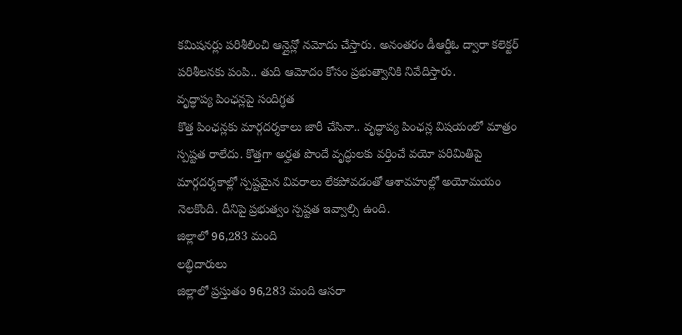కమిషనర్లు పరిశీలించి ఆన్లైన్లో నమోదు చేస్తారు. అనంతరం డీఆర్డీఓ ద్వారా కలెక్టర్ పరిశీలనకు పంపి.. తుది ఆమోదం కోసం ప్రభుత్వానికి నివేదిస్తారు.
వృద్ధాప్య పింఛన్లపై సందిగ్ధత
కొత్త పింఛన్లకు మార్గదర్శకాలు జారీ చేసినా.. వృద్ధాప్య పింఛన్ల విషయంలో మాత్రం స్పష్టత రాలేదు. కొత్తగా అర్హత పొందే వృద్ధులకు వర్తించే వయో పరిమితిపై మార్గదర్శకాల్లో స్పష్టమైన వివరాలు లేకపోవడంతో ఆశావహుల్లో అయోమయం నెలకొంది. దీనిపై ప్రభుత్వం స్పష్టత ఇవ్వాల్సి ఉంది.
జిల్లాలో 96,283 మంది
లబ్ధిదారులు
జిల్లాలో ప్రస్తుతం 96,283 మంది ఆసరా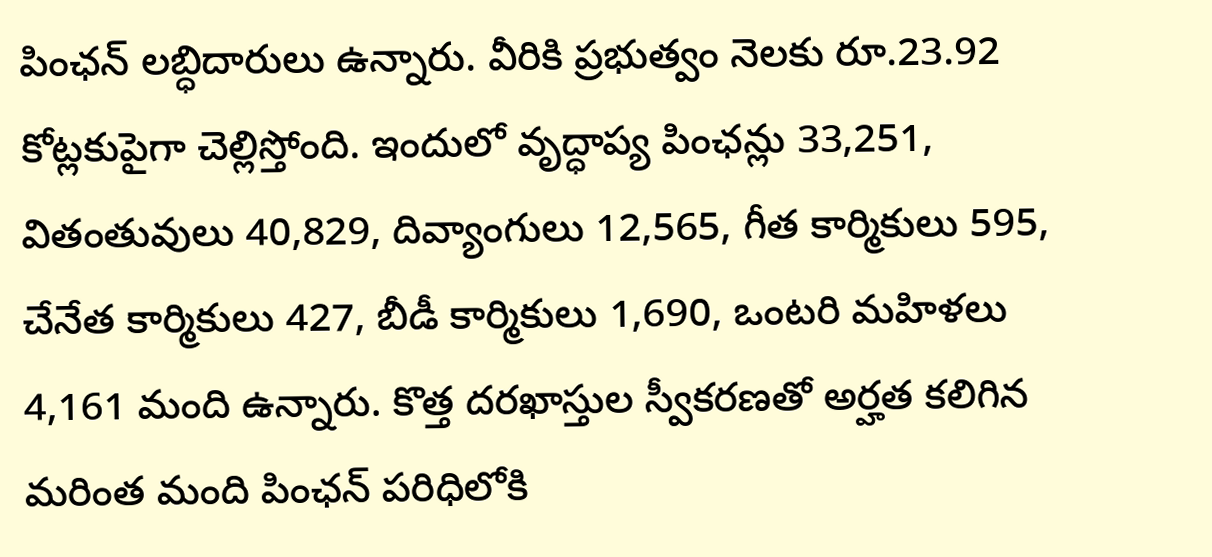పింఛన్ లబ్ధిదారులు ఉన్నారు. వీరికి ప్రభుత్వం నెలకు రూ.23.92 కోట్లకుపైగా చెల్లిస్తోంది. ఇందులో వృద్ధాప్య పింఛన్లు 33,251, వితంతువులు 40,829, దివ్యాంగులు 12,565, గీత కార్మికులు 595, చేనేత కార్మికులు 427, బీడీ కార్మికులు 1,690, ఒంటరి మహిళలు 4,161 మంది ఉన్నారు. కొత్త దరఖాస్తుల స్వీకరణతో అర్హత కలిగిన మరింత మంది పింఛన్ పరిధిలోకి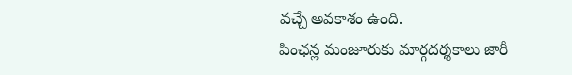వచ్చే అవకాశం ఉంది.
పింఛన్ల మంజూరుకు మార్గదర్శకాలు జారీ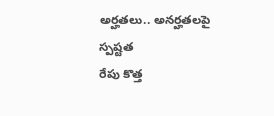అర్హతలు.. అనర్హతలపై స్పష్టత
రేపు కొత్త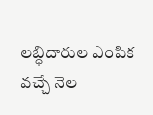లబ్ధిదారుల ఎంపిక
వచ్చే నెల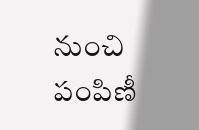నుంచి పంపిణీ